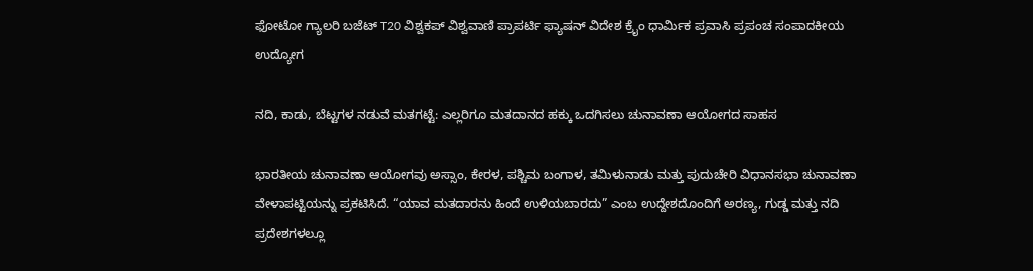ಫೋಟೋ ಗ್ಯಾಲರಿ ಬಜೆಟ್ T20 ವಿಶ್ವಕಪ್ ವಿಶ್ವವಾಣಿ ಪ್ರಾಪರ್ಟಿ ಫ್ಯಾಷನ್ ವಿದೇಶ ಕ್ರೈಂ ಧಾರ್ಮಿಕ ಪ್ರವಾಸಿ ಪ್ರಪಂಚ ಸಂಪಾದಕೀಯ ಉದ್ಯೋಗ

ನದಿ, ಕಾಡು, ಬೆಟ್ಟಗಳ ನಡುವೆ ಮತಗಟ್ಟೆ: ಎಲ್ಲರಿಗೂ ಮತದಾನದ ಹಕ್ಕು ಒದಗಿಸಲು ಚುನಾವಣಾ ಆಯೋಗದ ಸಾಹಸ

ಭಾರತೀಯ ಚುನಾವಣಾ ಆಯೋಗವು ಅಸ್ಸಾಂ, ಕೇರಳ, ಪಶ್ಚಿಮ ಬಂಗಾಳ, ತಮಿಳುನಾಡು ಮತ್ತು ಪುದುಚೇರಿ ವಿಧಾನಸಭಾ ಚುನಾವಣಾ ವೇಳಾಪಟ್ಟಿಯನ್ನು ಪ್ರಕಟಿಸಿದೆ. “ಯಾವ ಮತದಾರನು ಹಿಂದೆ ಉಳಿಯಬಾರದು” ಎಂಬ ಉದ್ದೇಶದೊಂದಿಗೆ ಅರಣ್ಯ, ಗುಡ್ಡ ಮತ್ತು ನದಿ ಪ್ರದೇಶಗಳಲ್ಲೂ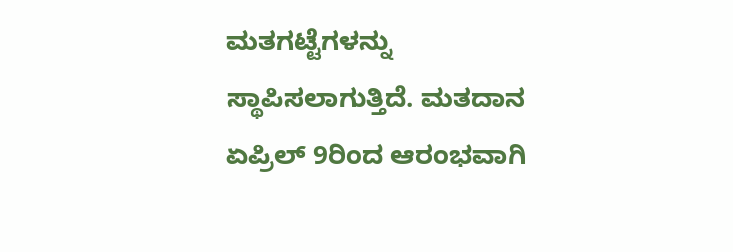ಮತಗಟ್ಟೆಗಳನ್ನು ಸ್ಥಾಪಿಸಲಾಗುತ್ತಿದೆ. ಮತದಾನ ಏಪ್ರಿಲ್ 9ರಿಂದ ಆರಂಭವಾಗಿ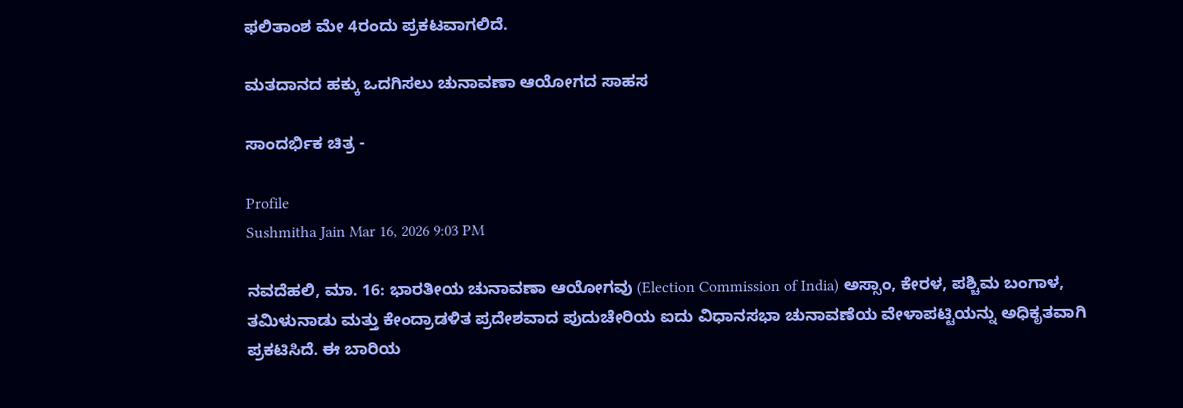ಫಲಿತಾಂಶ ಮೇ 4ರಂದು ಪ್ರಕಟವಾಗಲಿದೆ.

ಮತದಾನದ ಹಕ್ಕು ಒದಗಿಸಲು ಚುನಾವಣಾ ಆಯೋಗದ ಸಾಹಸ

ಸಾಂದರ್ಭಿಕ ಚಿತ್ರ -

Profile
Sushmitha Jain Mar 16, 2026 9:03 PM

ನವದೆಹಲಿ, ಮಾ. 16: ಭಾರತೀಯ ಚುನಾವಣಾ ಆಯೋಗವು (Election Commission of India) ಅಸ್ಸಾಂ, ಕೇರಳ, ಪಶ್ಚಿಮ ಬಂಗಾಳ, ತಮಿಳುನಾಡು ಮತ್ತು ಕೇಂದ್ರಾಡಳಿತ ಪ್ರದೇಶವಾದ ಪುದುಚೇರಿಯ ಐದು ವಿಧಾನಸಭಾ ಚುನಾವಣೆಯ ವೇಳಾಪಟ್ಟಿಯನ್ನು ಅಧಿಕೃತವಾಗಿ ಪ್ರಕಟಿಸಿದೆ. ಈ ಬಾರಿಯ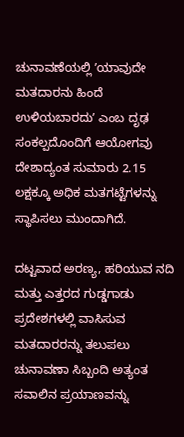ಚುನಾವಣೆಯಲ್ಲಿ ʼಯಾವುದೇ ಮತದಾರನು ಹಿಂದೆ ಉಳಿಯಬಾರದುʼ ಎಂಬ ದೃಢ ಸಂಕಲ್ಪದೊಂದಿಗೆ ಆಯೋಗವು ದೇಶಾದ್ಯಂತ ಸುಮಾರು 2.15 ಲಕ್ಷಕ್ಕೂ ಅಧಿಕ ಮತಗಟ್ಟೆಗಳನ್ನು ಸ್ಥಾಪಿಸಲು ಮುಂದಾಗಿದೆ.

ದಟ್ಟವಾದ ಅರಣ್ಯ, ಹರಿಯುವ ನದಿ ಮತ್ತು ಎತ್ತರದ ಗುಡ್ಡಗಾಡು ಪ್ರದೇಶಗಳಲ್ಲಿ ವಾಸಿಸುವ ಮತದಾರರನ್ನು ತಲುಪಲು ಚುನಾವಣಾ ಸಿಬ್ಬಂದಿ ಅತ್ಯಂತ ಸವಾಲಿನ ಪ್ರಯಾಣವನ್ನು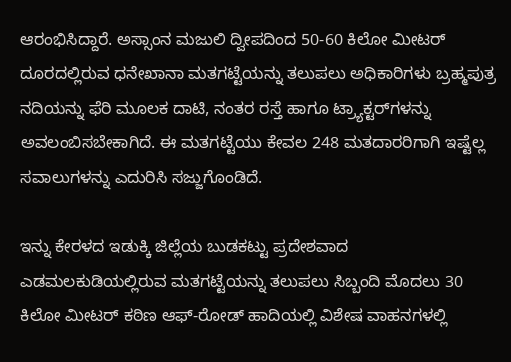ಆರಂಭಿಸಿದ್ದಾರೆ. ಅಸ್ಸಾಂನ ಮಜುಲಿ ದ್ವೀಪದಿಂದ 50-60 ಕಿಲೋ ಮೀಟರ್ ದೂರದಲ್ಲಿರುವ ಧನೇಖಾನಾ ಮತಗಟ್ಟೆಯನ್ನು ತಲುಪಲು ಅಧಿಕಾರಿಗಳು ಬ್ರಹ್ಮಪುತ್ರ ನದಿಯನ್ನು ಫೆರಿ ಮೂಲಕ ದಾಟಿ, ನಂತರ ರಸ್ತೆ ಹಾಗೂ ಟ್ರ್ಯಾಕ್ಟರ್‌ಗಳನ್ನು ಅವಲಂಬಿಸಬೇಕಾಗಿದೆ. ಈ ಮತಗಟ್ಟೆಯು ಕೇವಲ 248 ಮತದಾರರಿಗಾಗಿ ಇಷ್ಟೆಲ್ಲ ಸವಾಲುಗಳನ್ನು ಎದುರಿಸಿ ಸಜ್ಜುಗೊಂಡಿದೆ.

ಇನ್ನು ಕೇರಳದ ಇಡುಕ್ಕಿ ಜಿಲ್ಲೆಯ ಬುಡಕಟ್ಟು ಪ್ರದೇಶವಾದ ಎಡಮಲಕುಡಿಯಲ್ಲಿರುವ ಮತಗಟ್ಟೆಯನ್ನು ತಲುಪಲು ಸಿಬ್ಬಂದಿ ಮೊದಲು 30 ಕಿಲೋ ಮೀಟರ್ ಕಠಿಣ ಆಫ್-ರೋಡ್ ಹಾದಿಯಲ್ಲಿ ವಿಶೇಷ ವಾಹನಗಳಲ್ಲಿ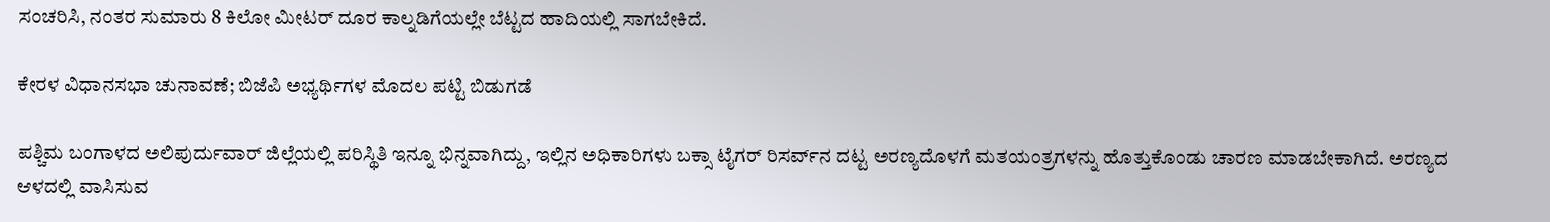ಸಂಚರಿಸಿ, ನಂತರ ಸುಮಾರು 8 ಕಿಲೋ ಮೀಟರ್ ದೂರ ಕಾಲ್ನಡಿಗೆಯಲ್ಲೇ ಬೆಟ್ಟದ ಹಾದಿಯಲ್ಲಿ ಸಾಗಬೇಕಿದೆ.

ಕೇರಳ ವಿಧಾನಸಭಾ ಚುನಾವಣೆ; ಬಿಜೆಪಿ ಅಭ್ಯರ್ಥಿಗಳ ಮೊದಲ ಪಟ್ಟಿ ಬಿಡುಗಡೆ

ಪಶ್ಚಿಮ ಬಂಗಾಳದ ಅಲಿಪುರ್ದುವಾರ್ ಜಿಲ್ಲೆಯಲ್ಲಿ ಪರಿಸ್ಥಿತಿ ಇನ್ನೂ ಭಿನ್ನವಾಗಿದ್ದು, ಇಲ್ಲಿನ ಅಧಿಕಾರಿಗಳು ಬಕ್ಸಾ ಟೈಗರ್ ರಿಸರ್ವ್‌ನ ದಟ್ಟ ಅರಣ್ಯದೊಳಗೆ ಮತಯಂತ್ರಗಳನ್ನು ಹೊತ್ತುಕೊಂಡು ಚಾರಣ ಮಾಡಬೇಕಾಗಿದೆ. ಅರಣ್ಯದ ಆಳದಲ್ಲಿ ವಾಸಿಸುವ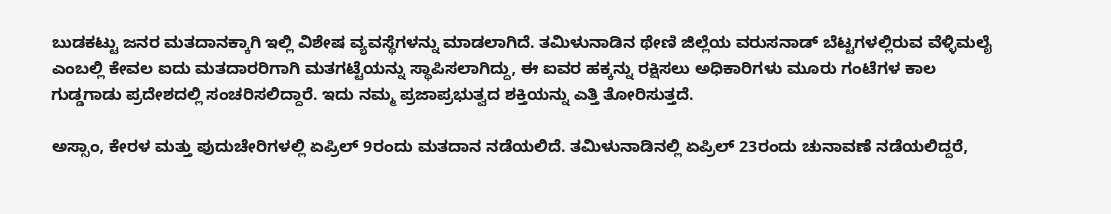ಬುಡಕಟ್ಟು ಜನರ ಮತದಾನಕ್ಕಾಗಿ ಇಲ್ಲಿ ವಿಶೇಷ ವ್ಯವಸ್ಥೆಗಳನ್ನು ಮಾಡಲಾಗಿದೆ. ತಮಿಳುನಾಡಿನ ಥೇಣಿ ಜಿಲ್ಲೆಯ ವರುಸನಾಡ್ ಬೆಟ್ಟಗಳಲ್ಲಿರುವ ವೆಳ್ಳಿಮಲೈ ಎಂಬಲ್ಲಿ ಕೇವಲ ಐದು ಮತದಾರರಿಗಾಗಿ ಮತಗಟ್ಟೆಯನ್ನು ಸ್ಥಾಪಿಸಲಾಗಿದ್ದು, ಈ ಐವರ ಹಕ್ಕನ್ನು ರಕ್ಷಿಸಲು ಅಧಿಕಾರಿಗಳು ಮೂರು ಗಂಟೆಗಳ ಕಾಲ ಗುಡ್ಡಗಾಡು ಪ್ರದೇಶದಲ್ಲಿ ಸಂಚರಿಸಲಿದ್ದಾರೆ. ಇದು ನಮ್ಮ ಪ್ರಜಾಪ್ರಭುತ್ವದ ಶಕ್ತಿಯನ್ನು ಎತ್ತಿ ತೋರಿಸುತ್ತದೆ.

ಅಸ್ಸಾಂ, ಕೇರಳ ಮತ್ತು ಪುದುಚೇರಿಗಳಲ್ಲಿ ಏಪ್ರಿಲ್ 9ರಂದು ಮತದಾನ ನಡೆಯಲಿದೆ. ತಮಿಳುನಾಡಿನಲ್ಲಿ ಏಪ್ರಿಲ್ 23ರಂದು ಚುನಾವಣೆ ನಡೆಯಲಿದ್ದರೆ,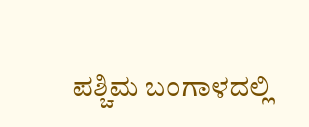ಪಶ್ಚಿಮ ಬಂಗಾಳದಲ್ಲಿ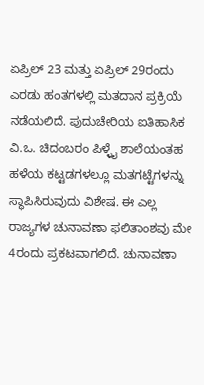ಏಪ್ರಿಲ್ 23 ಮತ್ತು ಏಪ್ರಿಲ್ 29ರಂದು ಎರಡು ಹಂತಗಳಲ್ಲಿ ಮತದಾನ ಪ್ರಕ್ರಿಯೆ ನಡೆಯಲಿದೆ. ಪುದುಚೇರಿಯ ಐತಿಹಾಸಿಕ ವಿ.ಒ. ಚಿದಂಬರಂ ಪಿಳ್ಳೈ ಶಾಲೆಯಂತಹ ಹಳೆಯ ಕಟ್ಟಡಗಳಲ್ಲೂ ಮತಗಟ್ಟೆಗಳನ್ನು ಸ್ಥಾಪಿಸಿರುವುದು ವಿಶೇಷ. ಈ ಎಲ್ಲ ರಾಜ್ಯಗಳ ಚುನಾವಣಾ ಫಲಿತಾಂಶವು ಮೇ 4ರಂದು ಪ್ರಕಟವಾಗಲಿದೆ. ಚುನಾವಣಾ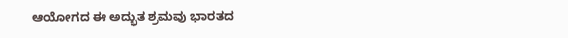ಆಯೋಗದ ಈ ಅದ್ಭುತ ಶ್ರಮವು ಭಾರತದ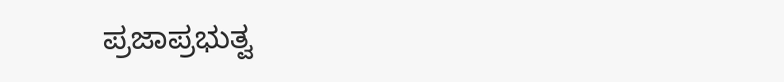ಪ್ರಜಾಪ್ರಭುತ್ವ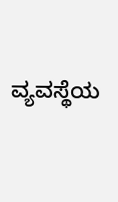ವ್ಯವಸ್ಥೆಯ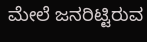ಮೇಲೆ ಜನರಿಟ್ಟಿರುವ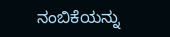ನಂಬಿಕೆಯನ್ನು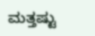ಮತ್ತಷ್ಟು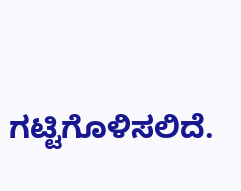ಗಟ್ಟಿಗೊಳಿಸಲಿದೆ.